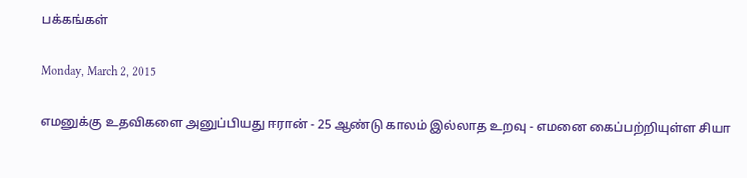பக்கங்கள்

Monday, March 2, 2015

எமனுக்கு உதவிகளை அனுப்பியது ஈரான் - 25 ஆண்டு காலம் இல்லாத உறவு - எமனை கைப்பற்றியுள்ள சியா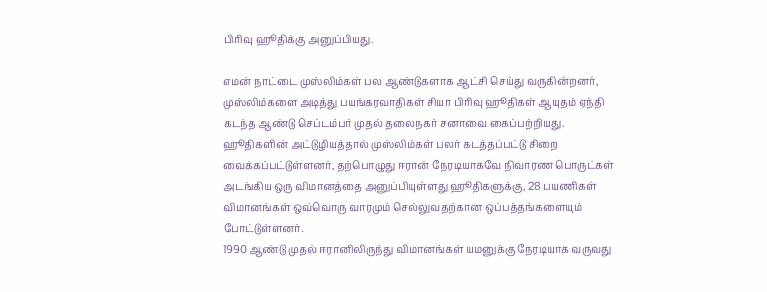பிரிவு ஹூதிக்கு அனுப்பியது.

எமன் நாட்டை முஸ்லிம்கள் பல ஆண்டுகளாக ஆட்சி செய்து வருகின்றனர், முஸ்லிம்களை அடித்து பயங்கரவாதிகள் சியா பிரிவு ஹூதிகள் ஆயுதம் ஏந்தி கடந்த ஆண்டு செப்டம்பர் முதல் தலைநகர் சனாவை கைப்பற்றியது.
ஹூதிகளின் அட்டுழியத்தால் முஸ்லிம்கள் பலர் கடத்தப்பட்டு சிறை வைக்கப்பட்டுள்ளனர், தற்பொழுது ஈரான் நேரடியாகவே நிவாரண பொருட்கள் அடங்கிய ஒரு விமானத்தை அனுப்பியுள்ளது ஹூதிகளுக்கு, 28 பயணிகள் விமானங்கள் ஒவ்வொரு வாரமும் செல்லுவதற்கான ஒப்பத்தங்களையும் போட்டுள்ளனர்.
1990 ஆண்டு முதல் ஈரானிலிருந்து விமானங்கள் யமனுக்கு நேரடியாக வருவது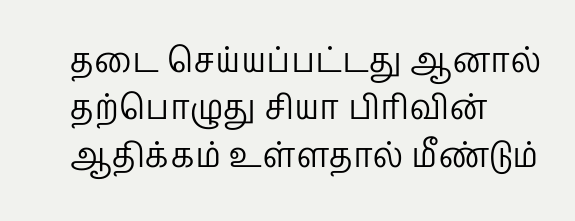தடை செய்யப்பட்டது ஆனால் தற்பொழுது சியா பிரிவின் ஆதிக்கம் உள்ளதால் மீண்டும்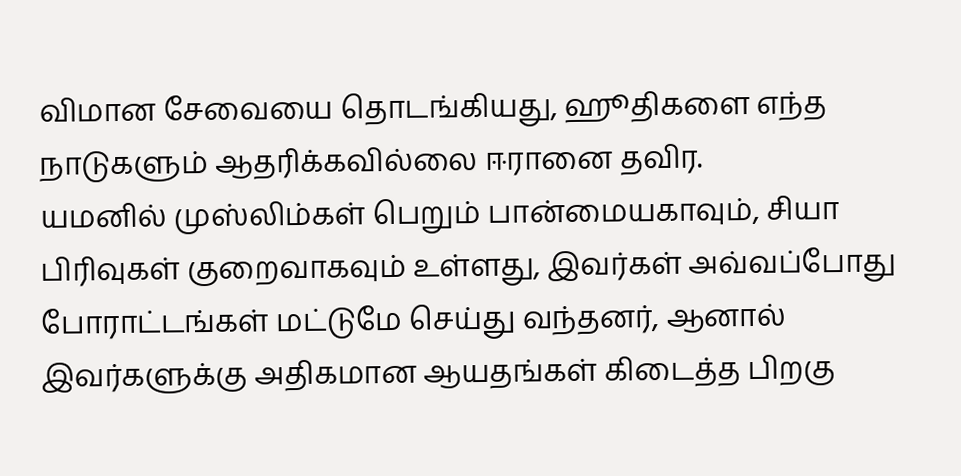விமான சேவையை தொடங்கியது, ஹூதிகளை எந்த நாடுகளும் ஆதரிக்கவில்லை ஈரானை தவிர.
யமனில் முஸ்லிம்கள் பெறும் பான்மையகாவும், சியா பிரிவுகள் குறைவாகவும் உள்ளது, இவர்கள் அவ்வப்போது போராட்டங்கள் மட்டுமே செய்து வந்தனர், ஆனால் இவர்களுக்கு அதிகமான ஆயதங்கள் கிடைத்த பிறகு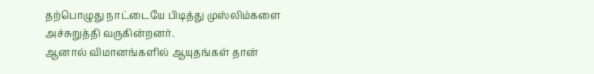தற்பொழுது நாட்டையே பிடித்து முஸ்லிம்களை அச்சுறுத்தி வருகின்றனர்.
ஆனால் விமானங்களில் ஆயுதங்கள் தான்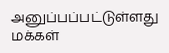அனுப்பப்பட்டுள்ளது மக்கள்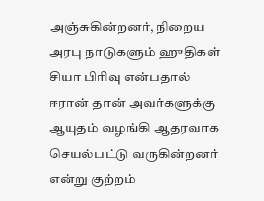அஞ்சுகின்றனர், நிறைய அரபு நாடுகளும் ஹுதிகள் சியா பிரிவு என்பதால் ஈரான் தான் அவர்களுக்கு ஆயுதம் வழங்கி ஆதரவாக செயல்பட்டு வருகின்றனர் என்று குற்றம்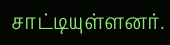சாட்டியுள்ளனர்.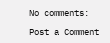No comments:

Post a Comment